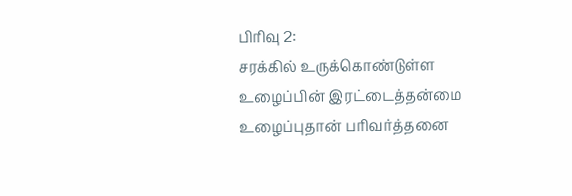பிரிவு 2:
சரக்கில் உருக்கொண்டுள்ள
உழைப்பின் இரட்டைத்தன்மை
உழைப்புதான் பரிவர்த்தனை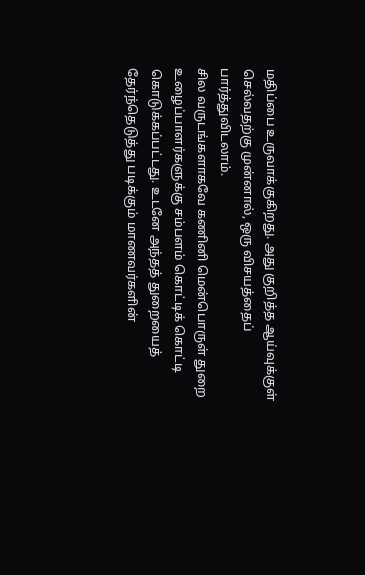மதிப்பை உருவாக்குகிறது. அது குறித்த ஆய்வுக்குள் செல்வதற்கு முன்னால், ஒரு விசயத்தைப் பார்த்துவிடலாம்.
சில வருடங்களாகவே கணினி மென்பொருள் துறை உழைப்பாளர்களுக்கு சம்பளம் கொட்டிக் கொட்டி கொடுக்கப்பட்டது. உடனே அந்தத் துறையைத் தேர்ந்தெடுத்து படிக்கும் மாணவர்களின்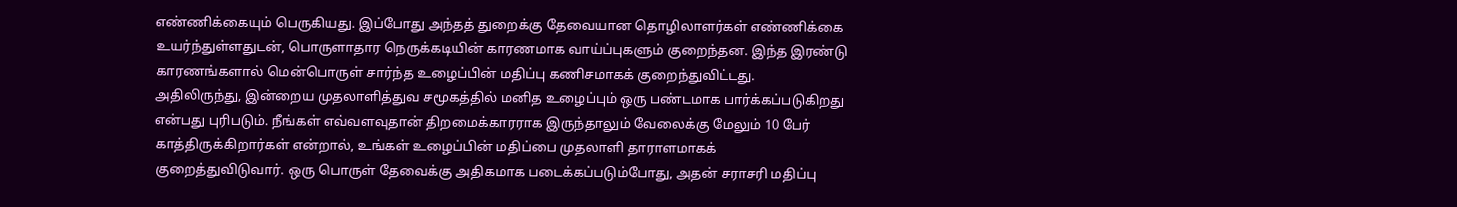எண்ணிக்கையும் பெருகியது. இப்போது அந்தத் துறைக்கு தேவையான தொழிலாளர்கள் எண்ணிக்கை உயர்ந்துள்ளதுடன், பொருளாதார நெருக்கடியின் காரணமாக வாய்ப்புகளும் குறைந்தன. இந்த இரண்டு காரணங்களால் மென்பொருள் சார்ந்த உழைப்பின் மதிப்பு கணிசமாகக் குறைந்துவிட்டது.
அதிலிருந்து, இன்றைய முதலாளித்துவ சமூகத்தில் மனித உழைப்பும் ஒரு பண்டமாக பார்க்கப்படுகிறது என்பது புரிபடும். நீங்கள் எவ்வளவுதான் திறமைக்காரராக இருந்தாலும் வேலைக்கு மேலும் 10 பேர் காத்திருக்கிறார்கள் என்றால், உங்கள் உழைப்பின் மதிப்பை முதலாளி தாராளமாகக் குறைத்துவிடுவார். ஒரு பொருள் தேவைக்கு அதிகமாக படைக்கப்படும்போது, அதன் சராசரி மதிப்பு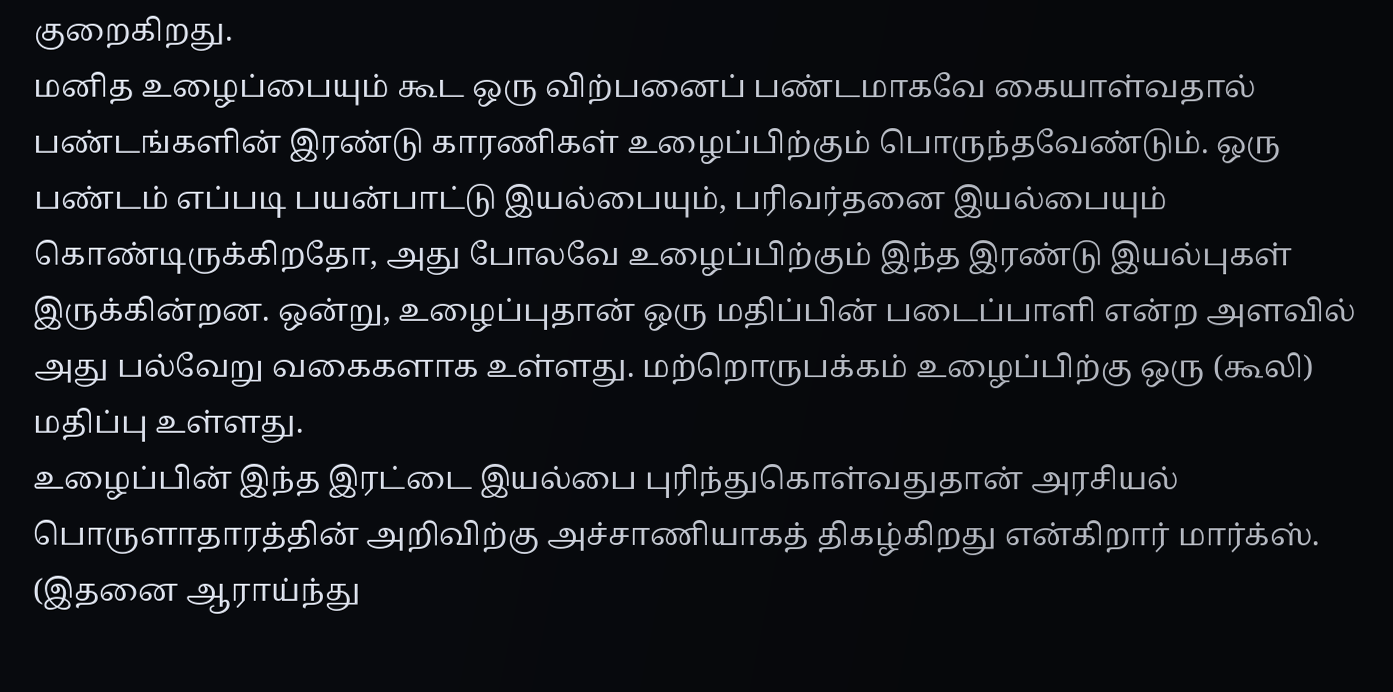குறைகிறது.
மனித உழைப்பையும் கூட ஒரு விற்பனைப் பண்டமாகவே கையாள்வதால் பண்டங்களின் இரண்டு காரணிகள் உழைப்பிற்கும் பொருந்தவேண்டும். ஒரு பண்டம் எப்படி பயன்பாட்டு இயல்பையும், பரிவர்தனை இயல்பையும் கொண்டிருக்கிறதோ, அது போலவே உழைப்பிற்கும் இந்த இரண்டு இயல்புகள் இருக்கின்றன. ஒன்று, உழைப்புதான் ஒரு மதிப்பின் படைப்பாளி என்ற அளவில் அது பல்வேறு வகைகளாக உள்ளது. மற்றொருபக்கம் உழைப்பிற்கு ஒரு (கூலி) மதிப்பு உள்ளது.
உழைப்பின் இந்த இரட்டை இயல்பை புரிந்துகொள்வதுதான் அரசியல் பொருளாதாரத்தின் அறிவிற்கு அச்சாணியாகத் திகழ்கிறது என்கிறார் மார்க்ஸ். (இதனை ஆராய்ந்து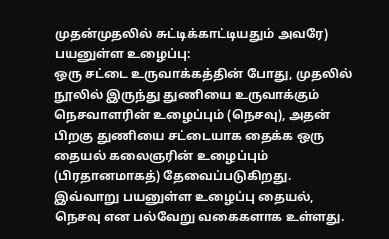முதன்முதலில் சுட்டிக்காட்டியதும் அவரே)
பயனுள்ள உழைப்பு:
ஒரு சட்டை உருவாக்கத்தின் போது, முதலில் நூலில் இருந்து துணியை உருவாக்கும் நெசவாளரின் உழைப்பும் (நெசவு), அதன் பிறகு துணியை சட்டையாக தைக்க ஒரு தையல் கலைஞரின் உழைப்பும் (பிரதானமாகத்) தேவைப்படுகிறது. இவ்வாறு பயனுள்ள உழைப்பு தையல், நெசவு என பல்வேறு வகைகளாக உள்ளது.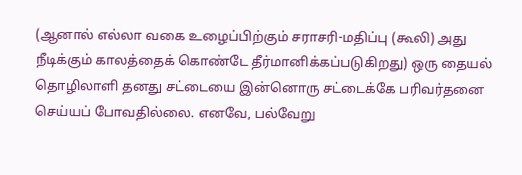(ஆனால் எல்லா வகை உழைப்பிற்கும் சராசரி-மதிப்பு (கூலி) அது நீடிக்கும் காலத்தைக் கொண்டே தீர்மானிக்கப்படுகிறது) ஒரு தையல் தொழிலாளி தனது சட்டையை இன்னொரு சட்டைக்கே பரிவர்தனை செய்யப் போவதில்லை. எனவே, பல்வேறு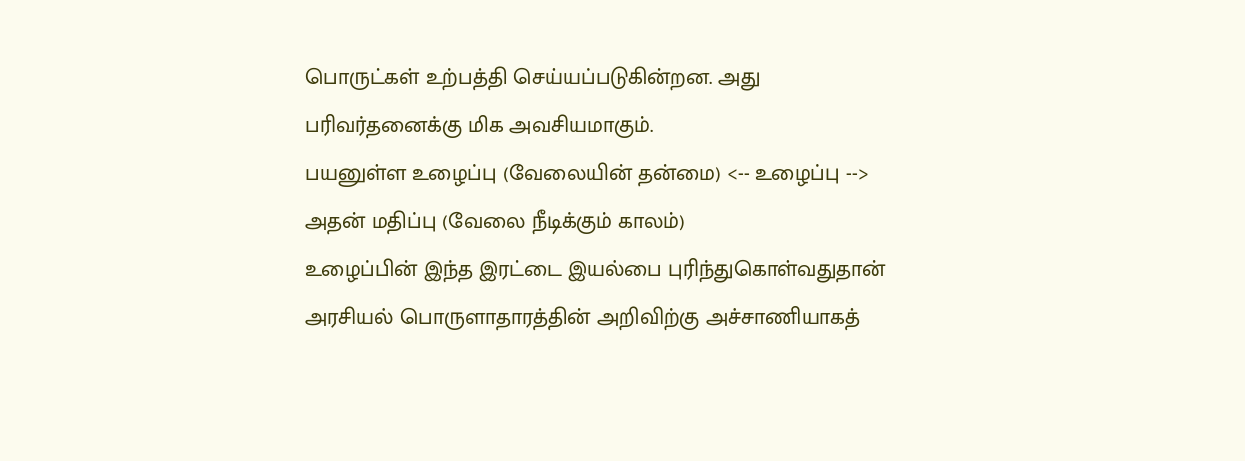பொருட்கள் உற்பத்தி செய்யப்படுகின்றன. அது பரிவர்தனைக்கு மிக அவசியமாகும்.
பயனுள்ள உழைப்பு (வேலையின் தன்மை) <-- உழைப்பு --> அதன் மதிப்பு (வேலை நீடிக்கும் காலம்)
உழைப்பின் இந்த இரட்டை இயல்பை புரிந்துகொள்வதுதான் அரசியல் பொருளாதாரத்தின் அறிவிற்கு அச்சாணியாகத்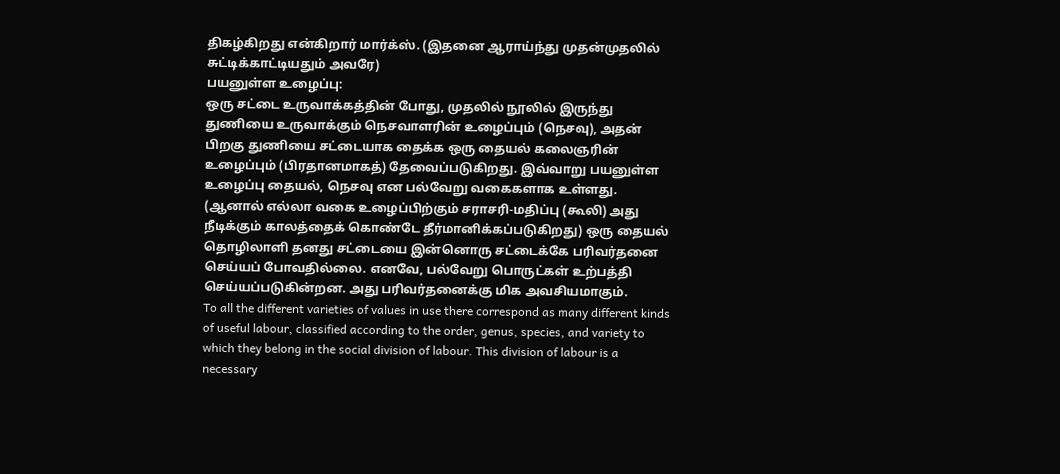திகழ்கிறது என்கிறார் மார்க்ஸ். (இதனை ஆராய்ந்து முதன்முதலில் சுட்டிக்காட்டியதும் அவரே)
பயனுள்ள உழைப்பு:
ஒரு சட்டை உருவாக்கத்தின் போது, முதலில் நூலில் இருந்து துணியை உருவாக்கும் நெசவாளரின் உழைப்பும் (நெசவு), அதன் பிறகு துணியை சட்டையாக தைக்க ஒரு தையல் கலைஞரின் உழைப்பும் (பிரதானமாகத்) தேவைப்படுகிறது. இவ்வாறு பயனுள்ள உழைப்பு தையல், நெசவு என பல்வேறு வகைகளாக உள்ளது. (ஆனால் எல்லா வகை உழைப்பிற்கும் சராசரி-மதிப்பு (கூலி) அது நீடிக்கும் காலத்தைக் கொண்டே தீர்மானிக்கப்படுகிறது) ஒரு தையல் தொழிலாளி தனது சட்டையை இன்னொரு சட்டைக்கே பரிவர்தனை செய்யப் போவதில்லை. எனவே, பல்வேறு பொருட்கள் உற்பத்தி செய்யப்படுகின்றன. அது பரிவர்தனைக்கு மிக அவசியமாகும்.
To all the different varieties of values in use there correspond as many different kinds of useful labour, classified according to the order, genus, species, and variety to which they belong in the social division of labour. This division of labour is a necessary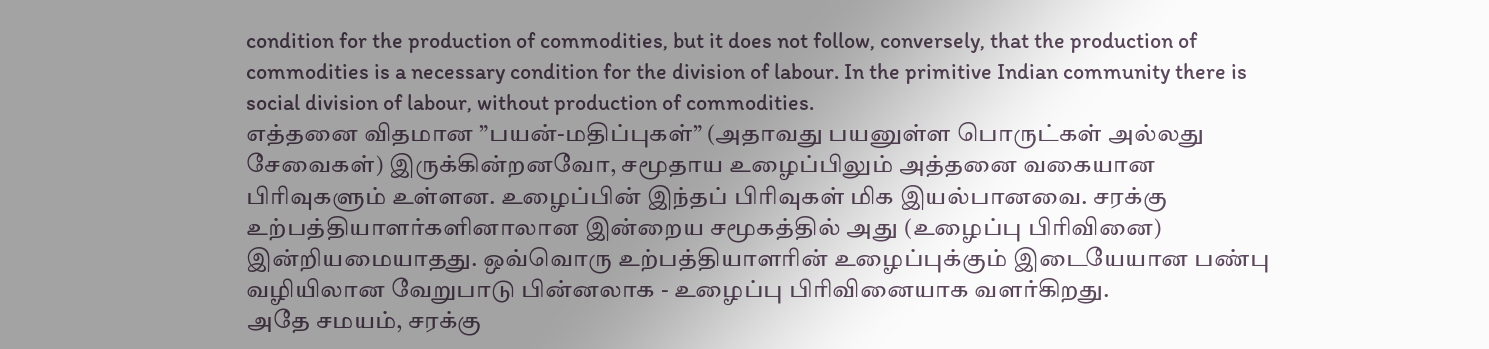condition for the production of commodities, but it does not follow, conversely, that the production of commodities is a necessary condition for the division of labour. In the primitive Indian community there is social division of labour, without production of commodities.
எத்தனை விதமான ”பயன்-மதிப்புகள்” (அதாவது பயனுள்ள பொருட்கள் அல்லது சேவைகள்) இருக்கின்றனவோ, சமூதாய உழைப்பிலும் அத்தனை வகையான பிரிவுகளும் உள்ளன. உழைப்பின் இந்தப் பிரிவுகள் மிக இயல்பானவை. சரக்கு உற்பத்தியாளர்களினாலான இன்றைய சமூகத்தில் அது (உழைப்பு பிரிவினை) இன்றியமையாதது. ஒவ்வொரு உற்பத்தியாளரின் உழைப்புக்கும் இடையேயான பண்பு வழியிலான வேறுபாடு பின்னலாக - உழைப்பு பிரிவினையாக வளர்கிறது.
அதே சமயம், சரக்கு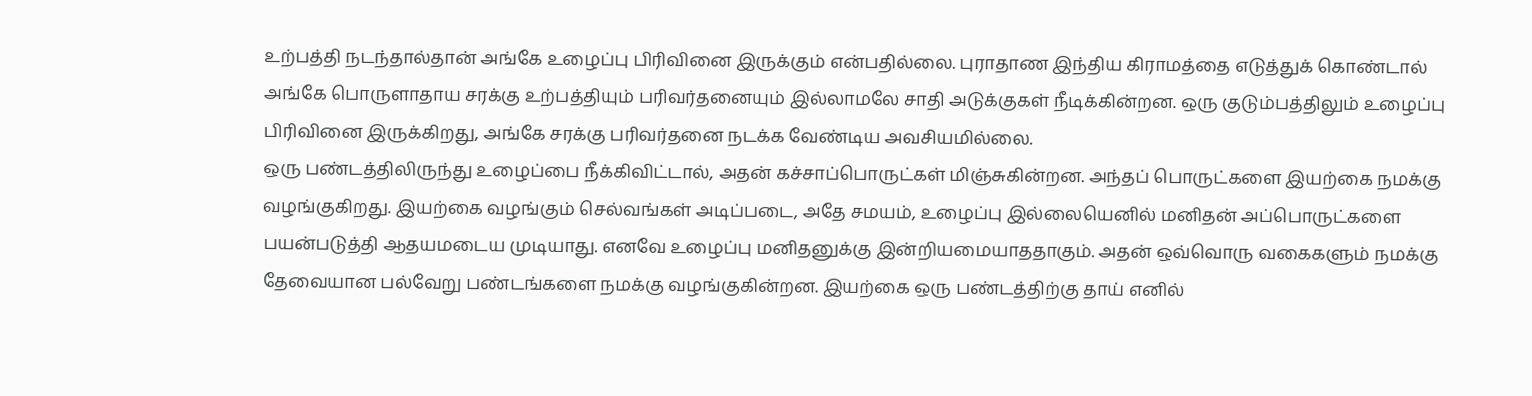உற்பத்தி நடந்தால்தான் அங்கே உழைப்பு பிரிவினை இருக்கும் என்பதில்லை. புராதாண இந்திய கிராமத்தை எடுத்துக் கொண்டால் அங்கே பொருளாதாய சரக்கு உற்பத்தியும் பரிவர்தனையும் இல்லாமலே சாதி அடுக்குகள் நீடிக்கின்றன. ஒரு குடும்பத்திலும் உழைப்பு பிரிவினை இருக்கிறது, அங்கே சரக்கு பரிவர்தனை நடக்க வேண்டிய அவசியமில்லை.
ஒரு பண்டத்திலிருந்து உழைப்பை நீக்கிவிட்டால், அதன் கச்சாப்பொருட்கள் மிஞ்சுகின்றன. அந்தப் பொருட்களை இயற்கை நமக்கு வழங்குகிறது. இயற்கை வழங்கும் செல்வங்கள் அடிப்படை, அதே சமயம், உழைப்பு இல்லையெனில் மனிதன் அப்பொருட்களை பயன்படுத்தி ஆதயமடைய முடியாது. எனவே உழைப்பு மனிதனுக்கு இன்றியமையாததாகும். அதன் ஒவ்வொரு வகைகளும் நமக்கு தேவையான பல்வேறு பண்டங்களை நமக்கு வழங்குகின்றன. இயற்கை ஒரு பண்டத்திற்கு தாய் எனில்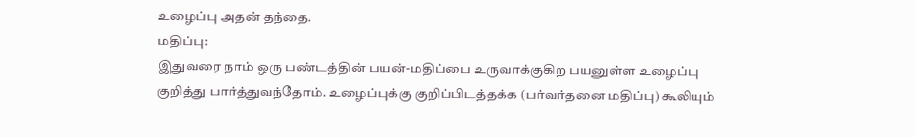உழைப்பு அதன் தந்தை.
மதிப்பு:
இதுவரை நாம் ஒரு பண்டத்தின் பயன்-மதிப்பை உருவாக்குகிற பயனுள்ள உழைப்பு குறித்து பார்த்துவந்தோம். உழைப்புக்கு குறிப்பிடத்தக்க (பர்வர்தனை மதிப்பு) கூலியும்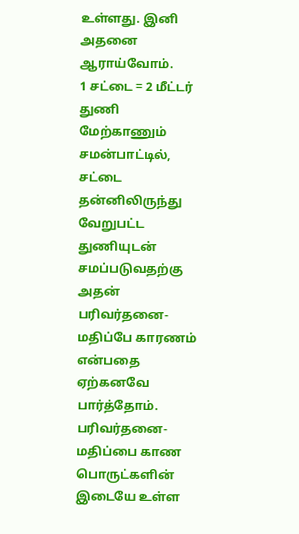உள்ளது. இனி அதனை ஆராய்வோம்.
1 சட்டை = 2 மீட்டர் துணி
மேற்காணும் சமன்பாட்டில், சட்டை தன்னிலிருந்து வேறுபட்ட துணியுடன் சமப்படுவதற்கு அதன் பரிவர்தனை-மதிப்பே காரணம் என்பதை ஏற்கனவே பார்த்தோம். பரிவர்தனை-மதிப்பை காண பொருட்களின் இடையே உள்ள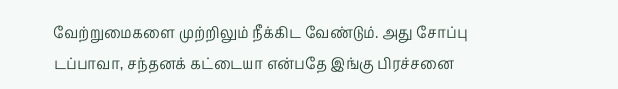வேற்றுமைகளை முற்றிலும் நீக்கிட வேண்டும். அது சோப்பு டப்பாவா, சந்தனக் கட்டையா என்பதே இங்கு பிரச்சனை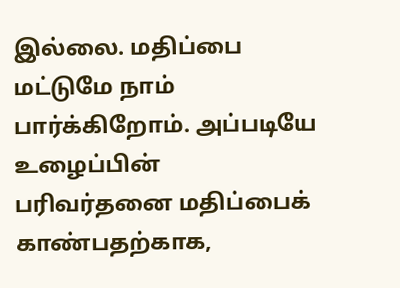இல்லை. மதிப்பை மட்டுமே நாம் பார்க்கிறோம். அப்படியே உழைப்பின் பரிவர்தனை மதிப்பைக் காண்பதற்காக,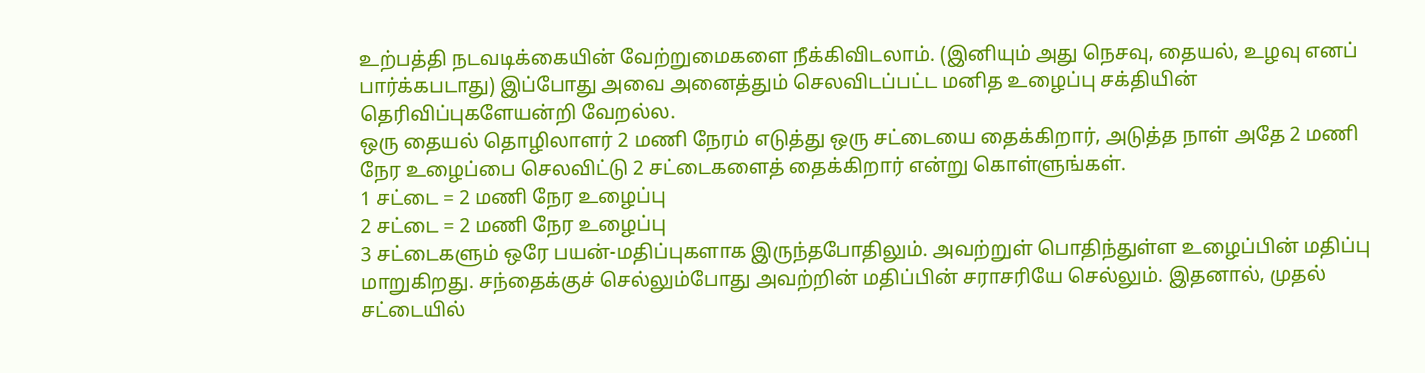உற்பத்தி நடவடிக்கையின் வேற்றுமைகளை நீக்கிவிடலாம். (இனியும் அது நெசவு, தையல், உழவு எனப் பார்க்கபடாது) இப்போது அவை அனைத்தும் செலவிடப்பட்ட மனித உழைப்பு சக்தியின் தெரிவிப்புகளேயன்றி வேறல்ல.
ஒரு தையல் தொழிலாளர் 2 மணி நேரம் எடுத்து ஒரு சட்டையை தைக்கிறார், அடுத்த நாள் அதே 2 மணி நேர உழைப்பை செலவிட்டு 2 சட்டைகளைத் தைக்கிறார் என்று கொள்ளுங்கள்.
1 சட்டை = 2 மணி நேர உழைப்பு
2 சட்டை = 2 மணி நேர உழைப்பு
3 சட்டைகளும் ஒரே பயன்-மதிப்புகளாக இருந்தபோதிலும். அவற்றுள் பொதிந்துள்ள உழைப்பின் மதிப்பு மாறுகிறது. சந்தைக்குச் செல்லும்போது அவற்றின் மதிப்பின் சராசரியே செல்லும். இதனால், முதல் சட்டையில்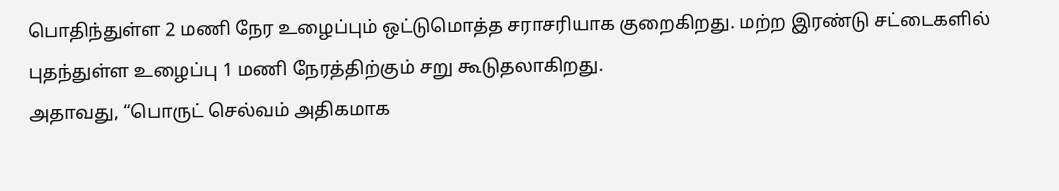பொதிந்துள்ள 2 மணி நேர உழைப்பும் ஒட்டுமொத்த சராசரியாக குறைகிறது. மற்ற இரண்டு சட்டைகளில் புதந்துள்ள உழைப்பு 1 மணி நேரத்திற்கும் சறு கூடுதலாகிறது.
அதாவது, “பொருட் செல்வம் அதிகமாக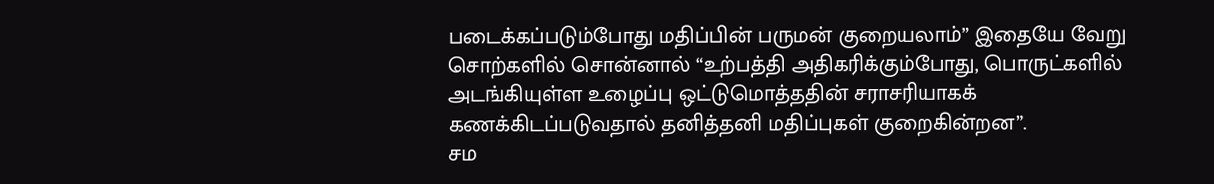படைக்கப்படும்போது மதிப்பின் பருமன் குறையலாம்” இதையே வேறு சொற்களில் சொன்னால் “உற்பத்தி அதிகரிக்கும்போது, பொருட்களில் அடங்கியுள்ள உழைப்பு ஒட்டுமொத்ததின் சராசரியாகக் கணக்கிடப்படுவதால் தனித்தனி மதிப்புகள் குறைகின்றன”.
சம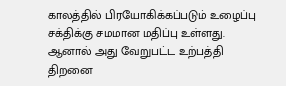காலத்தில் பிரயோகிக்கப்படும் உழைப்பு சக்திக்கு சமமான மதிப்பு உள்ளது. ஆனால் அது வேறுபட்ட உற்பத்தி திறனை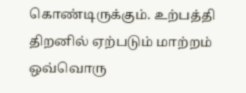கொண்டிருக்கும். உற்பத்தி திறனில் ஏற்படும் மாற்றம் ஒவ்வொரு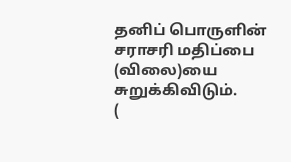தனிப் பொருளின் சராசரி மதிப்பை (விலை)யை சுறுக்கிவிடும்.
(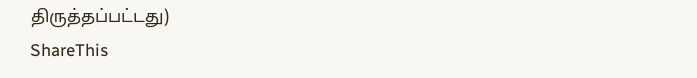திருத்தப்பட்டது)
ShareThis